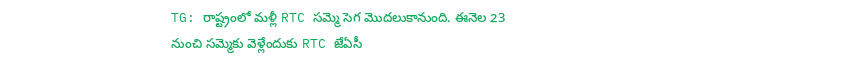TG: రాష్ట్రంలో మళ్లీ RTC సమ్మె సెగ మొదలుకానుంది. ఈనెల 23 నుంచి సమ్మెకు వెళ్లేందుకు RTC జేఏసీ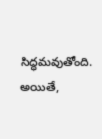సిద్ధమవుతోంది. అయితే,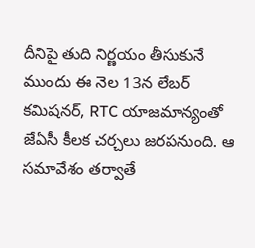దీనిపై తుది నిర్ణయం తీసుకునే ముందు ఈ నెల 13న లేబర్ కమిషనర్, RTC యాజమాన్యంతో జేఏసీ కీలక చర్చలు జరపనుంది. ఆ సమావేశం తర్వాతే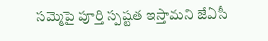సమ్మెపై పూర్తి స్పష్టత ఇస్తామని జేఏసీ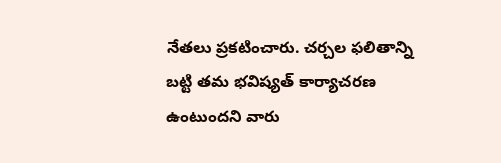నేతలు ప్రకటించారు. చర్చల ఫలితాన్ని బట్టి తమ భవిష్యత్ కార్యాచరణ ఉంటుందని వారు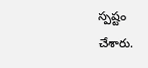స్పష్టం చేశారు.